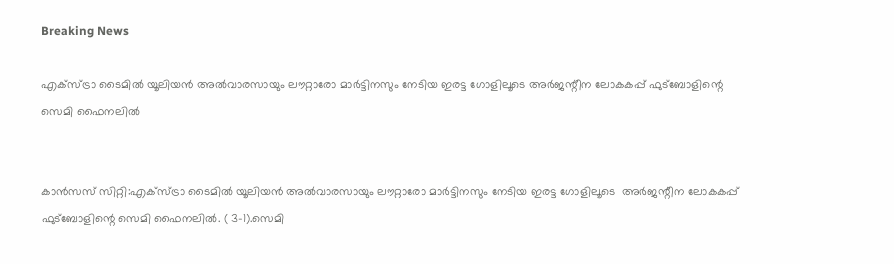Breaking News

എക്സ്ട്രാ ടൈമിൽ യൂലിയൻ അൽവാരസായും ലൗറ്റാരോ മാർട്ടിനസും നേടിയ ഇരട്ട ഗോളിലൂടെ അർജന്റീന ലോകകപ്പ് ഫുട്ബോളിന്റെ സെമി ഫൈനലിൽ


കാൻസസ് സിറ്റി:എക്സ്ട്രാ ടൈമിൽ യൂലിയൻ അൽവാരസായും ലൗറ്റാരോ മാർട്ടിനസും നേടിയ ഇരട്ട ഗോളിലൂടെ  അർജന്റീന ലോകകപ്പ് ഫുട്ബോളിന്റെ സെമി ഫൈനലിൽ. ( 3-1).സെമി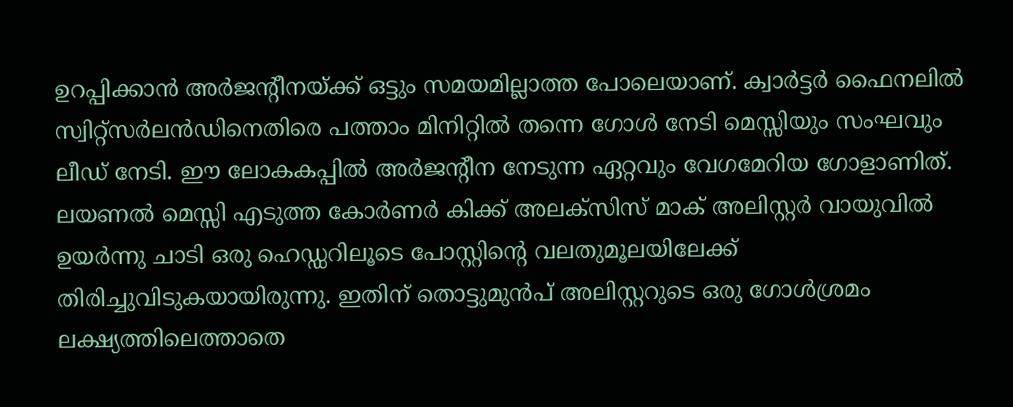ഉറപ്പിക്കാൻ അർജന്റീനയ്ക്ക് ഒട്ടും സമയമില്ലാത്ത പോലെയാണ്. ക്വാർട്ടർ ഫൈനലിൽ സ്വിറ്റ്സർലൻഡിനെതിരെ പത്താം മിനിറ്റിൽ തന്നെ ഗോൾ നേടി മെസ്സിയും സംഘവും ലീഡ് നേടി. ഈ ലോകകപ്പിൽ അർജന്റീന നേടുന്ന ഏറ്റവും വേഗമേറിയ ഗോളാണിത്. ലയണൽ മെസ്സി എടുത്ത കോർണർ കിക്ക് അലക്സിസ് മാക് അലിസ്റ്റർ വായുവിൽ ഉയർന്നു ചാടി ഒരു ഹെഡ്ഡറിലൂടെ പോസ്റ്റിന്റെ വലതുമൂലയിലേക്ക് തിരിച്ചുവിടുകയായിരുന്നു. ഇതിന് തൊട്ടുമുൻപ് അലിസ്റ്ററുടെ ഒരു ഗോൾശ്രമം ലക്ഷ്യത്തിലെത്താതെ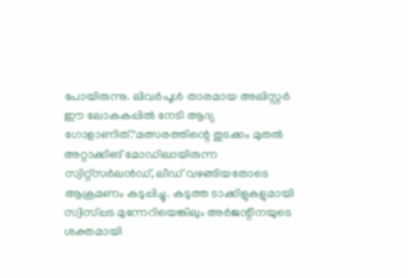പോയിരുന്നു. ലിവർപൂൾ താരമായ അലിസ്റ്റർ ഈ ലോകകപ്പിൽ നേടി ആദ്യ ഗോളാണിത്."മത്സരത്തിന്റെ തുടക്കം മുതൽ അറ്റാക്കിങ് മോഡിലായിരുന്ന സ്വിറ്റ്സർലൻഡ്, ലീഡ് വഴങ്ങിയതോടെ ആക്രമണം കടുപ്പിച്ചു. കടുത്ത ടാക്കിളുകളുമായി സ്വിസ്‌പ്പട മുന്നേറിയെങ്കിലും അർജന്റീനയുടെ ശക്തമായി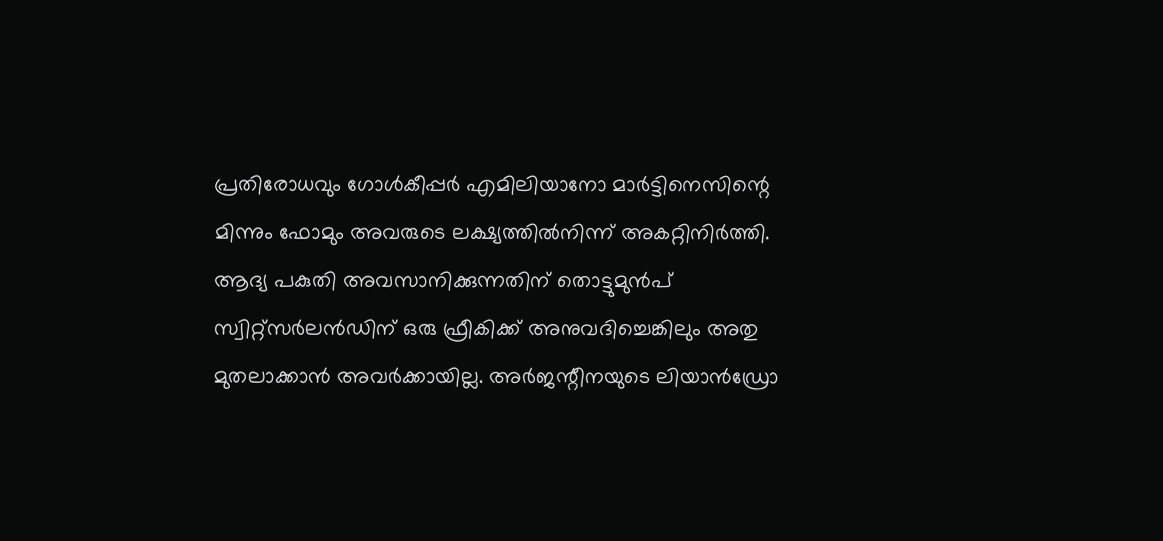പ്രതിരോധവും ഗോൾകീപ്പർ എമിലിയാനോ മാർട്ടിനെസിന്റെ മിന്നും ഫോമും അവരുടെ ലക്ഷ്യത്തിൽനിന്ന് അകറ്റിനിർത്തി. ആദ്യ പകുതി അവസാനിക്കുന്നതിന് തൊട്ടുമുൻപ് സ്വിറ്റ്സർലൻഡിന് ഒരു ഫ്രീകിക്ക് അനുവദിച്ചെങ്കിലും അതു മുതലാക്കാൻ അവർക്കായില്ല. അർജന്റീനയുടെ ലിയാൻഡ്രോ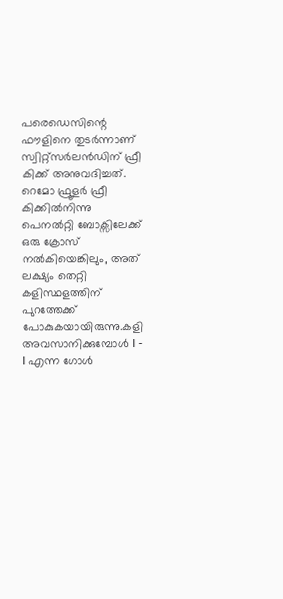പരെഡെസിന്റെ ഫൗളിനെ തുടർന്നാണ് സ്വിറ്റ്സർലൻഡിന് ഫ്രീ കിക്ക് അനുവദിച്ചത്. റെമോ ഫ്രൂളർ ഫ്രീ കിക്കിൽനിന്നു പെനൽറ്റി ബോക്സിലേക്ക് ഒരു ക്രോസ് നൽകിയെങ്കിലും, അത് ലക്ഷ്യം തെറ്റി കളിസ്ഥളത്തിന് പുറത്തേക്ക് പോകുകയായിരുന്നു.കളി അവസാനിക്കുമ്പോൾ I - I എന്ന ഗോൾ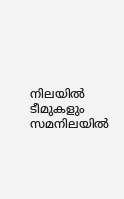നിലയിൽ ടീമുകളും സമനിലയിൽ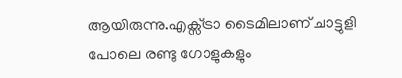ആയിരുന്നു.എക്സ്ട്രാ ടൈമിലാണ് ചാട്ടുളി പോലെ രണ്ടു ഗോളുകളും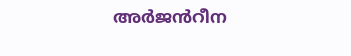അർജൻറീന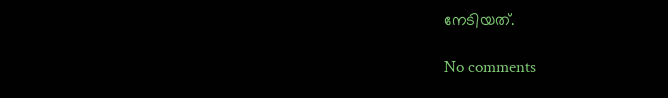നേടിയത്.

No comments